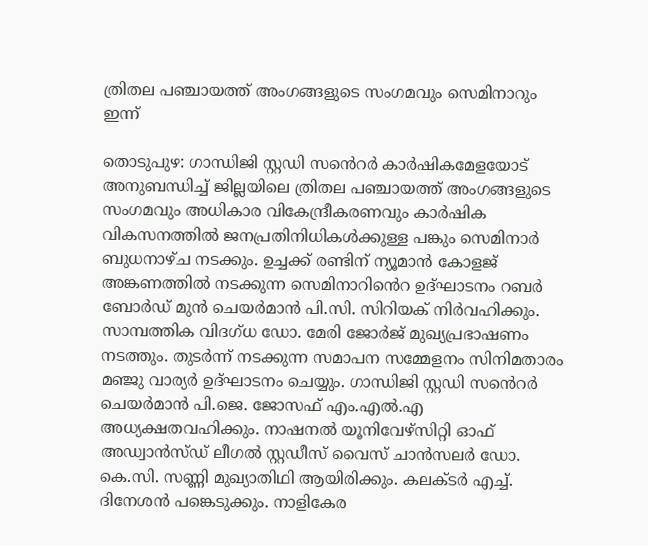ത്രിതല പഞ്ചായത്ത് അംഗങ്ങളുടെ സംഗമവും സെമിനാറും ഇന്ന്

തൊടുപുഴ: ഗാന്ധിജി സ്റ്റഡി സൻെറർ കാർഷികമേളയോട് അനുബന്ധിച്ച് ജില്ലയിലെ ത്രിതല പഞ്ചായത്ത് അംഗങ്ങളുടെ സംഗമവും അധികാര വികേന്ദ്രീകരണവും കാർഷിക വികസനത്തിൽ ജനപ്രതിനിധികൾക്കുള്ള പങ്കും സെമിനാർ ബുധനാഴ്ച നടക്കും. ഉച്ചക്ക് രണ്ടിന് ന്യൂമാൻ കോളജ് അങ്കണത്തിൽ നടക്കുന്ന സെമിനാറിൻെറ ഉദ്ഘാടനം റബർ ബോർഡ് മുൻ ചെയർമാൻ പി.സി. സിറിയക് നിർവഹിക്കും. സാമ്പത്തിക വിദഗ്ധ ഡോ. മേരി ജോർജ് മുഖ്യപ്രഭാഷണം നടത്തും. തുടർന്ന് നടക്കുന്ന സമാപന സമ്മേളനം സിനിമതാരം മഞ്ജു വാര്യർ ഉദ്ഘാടനം ചെയ്യും. ഗാന്ധിജി സ്റ്റഡി സൻെറർ ചെയർമാൻ പി.ജെ. ജോസഫ് എം.എൽ.എ അധ്യക്ഷതവഹിക്കും. നാഷനൽ യൂനിവേഴ്സിറ്റി ഓഫ് അഡ്വാൻസ്ഡ് ലീഗൽ സ്റ്റഡീസ് വൈസ് ചാൻസലർ ഡോ. കെ.സി. സണ്ണി മുഖ്യാതിഥി ആയിരിക്കും. കലക്ടർ എച്ച്. ദിനേശൻ പങ്കെടുക്കും. നാളികേര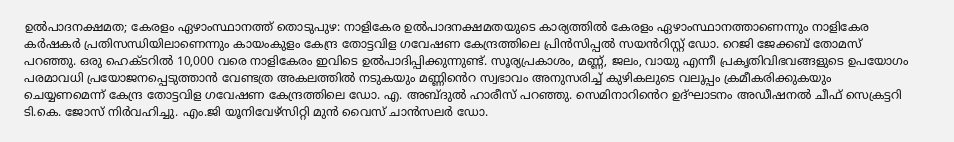ഉൽപാദനക്ഷമത; കേരളം ഏഴാംസ്ഥാനത്ത് തൊടുപുഴ: നാളികേര ഉൽപാദനക്ഷമതയുടെ കാര്യത്തിൽ കേരളം ഏഴാംസ്ഥാനത്താണെന്നും നാളികേര കർഷകർ പ്രതിസന്ധിയിലാണെന്നും കായംകുളം കേന്ദ്ര തോട്ടവിള ഗവേഷണ കേന്ദ്രത്തിലെ പ്രിൻസിപ്പൽ സയൻറിസ്റ്റ് ഡോ. റെജി ജേക്കബ് തോമസ് പറഞ്ഞു. ഒരു ഹെക്ടറിൽ 10,000 വരെ നാളികേരം ഇവിടെ ഉൽപാദിപ്പിക്കുന്നുണ്ട്. സൂര്യപ്രകാശം, മണ്ണ്, ജലം, വായു എന്നീ പ്രകൃതിവിഭവങ്ങളുടെ ഉപയോഗം പരമാവധി പ്രയോജനപ്പെടുത്താൻ വേണ്ടത്ര അകലത്തിൽ നടുകയും മണ്ണിൻെറ സ്വഭാവം അനുസരിച്ച് കുഴികലുടെ വലുപ്പം ക്രമീകരിക്കുകയും ചെയ്യണമെന്ന് കേന്ദ്ര തോട്ടവിള ഗവേഷണ കേന്ദ്രത്തിലെ ഡോ. എ. അബ്ദുൽ ഹാരീസ് പറഞ്ഞു. സെമിനാറിൻെറ ഉദ്ഘാടനം അഡീഷനൽ ചീഫ് സെക്രട്ടറി ടി.കെ. ജോസ് നിർവഹിച്ചു. എം.ജി യൂനിവേഴ്സിറ്റി മുൻ വൈസ് ചാൻസലർ ഡോ.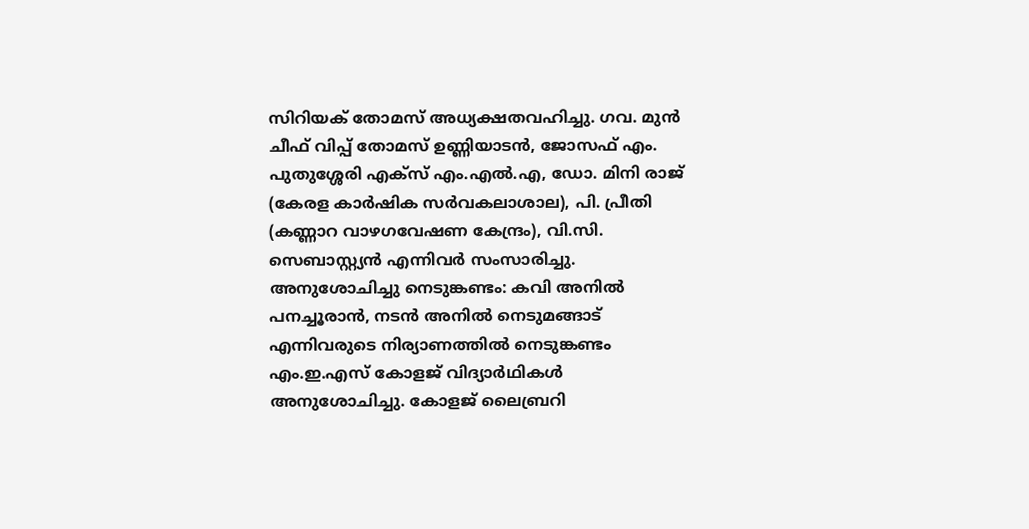സിറിയക് തോമസ് അധ്യക്ഷതവഹിച്ചു. ഗവ. മുൻ ചീഫ് വിപ്പ് തോമസ് ഉണ്ണിയാടൻ, ജോസഫ് എം. പുതുശ്ശേരി എക്സ് എം.എൽ.എ, ഡോ. മിനി രാജ് (കേരള കാർഷിക സർവകലാശാല), പി. പ്രീതി (കണ്ണാറ വാഴഗവേഷണ കേന്ദ്രം), വി.സി. സെബാസ്റ്റ്യൻ എന്നിവർ സംസാരിച്ചു. അനുശോചിച്ചു നെടുങ്കണ്ടം: കവി അനിൽ പനച്ചൂരാൻ, നടൻ അനിൽ നെടുമങ്ങാട് എന്നിവരുടെ നിര്യാണത്തിൽ നെടുങ്കണ്ടം എം.ഇ.എസ് കോളജ് വിദ്യാർഥികൾ അനുശോചിച്ചു. കോളജ് ലൈബ്രറി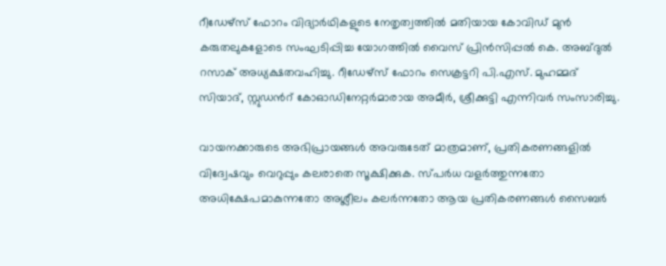റീഡേഴ്സ് ഫോറം വിദ്യാർഥികളുടെ നേതൃത്വത്തിൽ മതിയായ കോവിഡ് മുൻ കരുതലുകളോടെ സംഘടിപ്പിച്ച യോഗത്തിൽ വൈസ് പ്രിൻസിപ്പൽ കെ. അബ്ദുൽ റസാക് അധ്യക്ഷതവഹിച്ചു. റീഡേഴ്സ് ഫോറം സെക്രട്ടറി പി.എസ്. മുഹമ്മദ് സിയാദ്, സ്റ്റുഡൻറ് കോഓഡിനേറ്റർമാരായ അമീർ, ശ്രീക്കുട്ടി എന്നിവർ സംസാരിച്ചു.

വായനക്കാരുടെ അഭിപ്രായങ്ങള്‍ അവരുടേത് മാത്രമാണ്, പ്രതികരണങ്ങളിൽ വിദ്വേഷവും വെറുപ്പും കലരാതെ സൂക്ഷിക്കുക. സ്പർധ വളർത്തുന്നതോ അധിക്ഷേപമാകുന്നതോ അശ്ലീലം കലർന്നതോ ആയ പ്രതികരണങ്ങൾ സൈബർ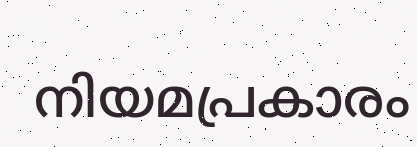നിയമപ്രകാരം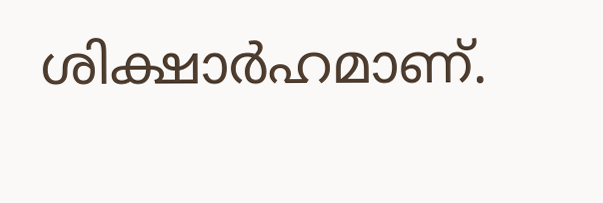ശിക്ഷാർഹമാണ്.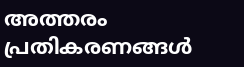അത്തരം പ്രതികരണങ്ങൾ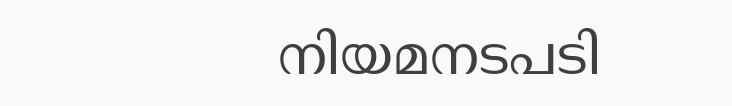നിയമനടപടി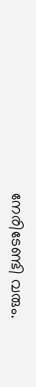നേരിടേണ്ടി വരും.